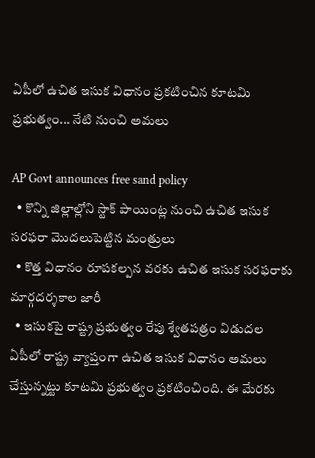ఏపీలో ఉచిత ఇసుక విధానం ప్రకటించిన కూటమి ప్రభుత్వం... నేటి నుంచి అమలు

AP Govt announces free sand policy
  • కొన్ని జిల్లాల్లోని స్టాక్ పాయింట్ల నుంచి ఉచిత ఇసుక సరఫరా మొదలుపెట్టిన మంత్రులు
  • కొత్త విధానం రూపకల్పన వరకు ఉచిత ఇసుక సరఫరాకు మార్గదర్శకాల జారీ
  • ఇసుకపై రాష్ట్ర ప్రభుత్వం రేపు శ్వేతపత్రం విడుదల
ఏపీలో రాష్ట్ర వ్యాప్తంగా ఉచిత ఇసుక విధానం అమలు చేస్తున్నట్టు కూటమి ప్రభుత్వం ప్రకటించింది. ఈ మేరకు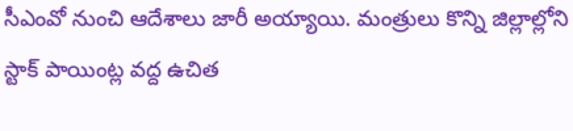సీఎంవో నుంచి ఆదేశాలు జారీ అయ్యాయి. మంత్రులు కొన్ని జిల్లాల్లోని స్టాక్ పాయింట్ల వద్ద ఉచిత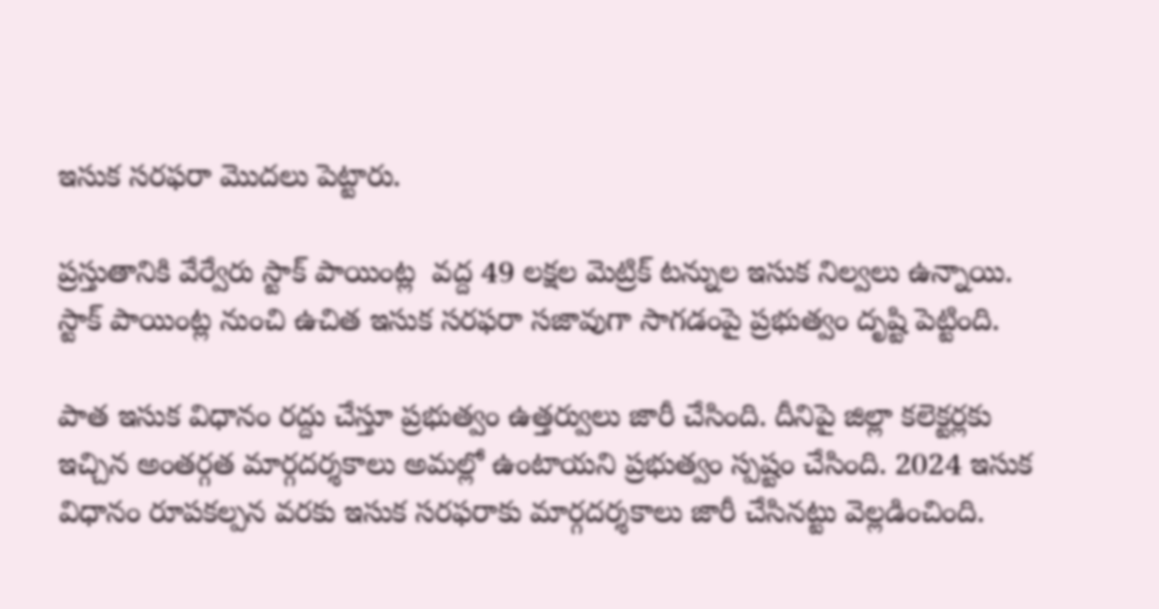ఇసుక సరఫరా మొదలు పెట్టారు.

ప్రస్తుతానికి వేర్వేరు స్టాక్ పాయింట్ల  వద్ద 49 లక్షల మెట్రిక్ టన్నుల ఇసుక నిల్వలు ఉన్నాయి. స్టాక్ పాయింట్ల నుంచి ఉచిత ఇసుక సరఫరా సజావుగా సాగడంపై ప్రభుత్వం దృష్టి పెట్టింది.

పాత ఇసుక విధానం రద్దు చేస్తూ ప్రభుత్వం ఉత్తర్వులు జారీ చేసింది. దీనిపై జిల్లా కలెక్టర్లకు ఇచ్చిన అంతర్గత మార్గదర్శకాలు అమల్లో ఉంటాయని ప్రభుత్వం స్పష్టం చేసింది. 2024 ఇసుక విధానం రూపకల్పన వరకు ఇసుక సరఫరాకు మార్గదర్శకాలు జారీ చేసినట్టు వెల్లడించింది.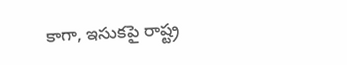కాగా, ఇసుకపై రాష్ట్ర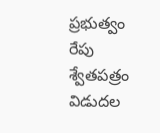ప్రభుత్వం రేపు శ్వేతపత్రం విడుదల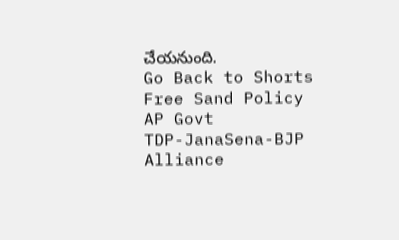చేయనుంది.
Go Back to Shorts
Free Sand Policy
AP Govt
TDP-JanaSena-BJP Alliance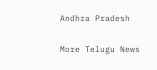Andhra Pradesh

More Telugu News